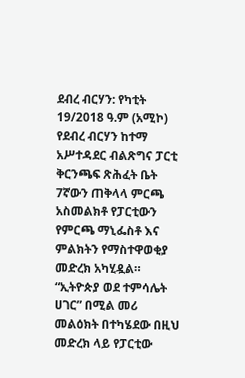ደብረ ብርሃን: የካቲት 19/2018 ዓ.ም (አሚኮ) የደብረ ብርሃን ከተማ አሥተዳደር ብልጽግና ፓርቲ ቅርንጫፍ ጽሕፈት ቤት 7ኛውን ጠቅላላ ምርጫ አስመልክቶ የፓርቲውን የምርጫ ማኒፌስቶ እና ምልክትን የማስተዋወቂያ መድረክ አካሂዷል።
“ኢትዮጵያ ወደ ተምሳሌት ሀገር” በሚል መሪ መልዕክት በተካሄደው በዚህ መድረክ ላይ የፓርቲው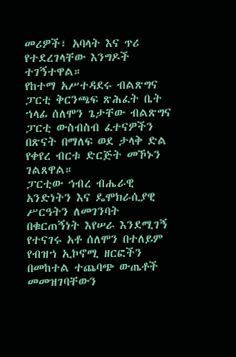መሪዎች፣ አባላት እና ጥሪ የተደረገላቸው እንግዶች ተገኝተዋል።
የከተማ አሥተዳደሩ ብልጽግና ፓርቲ ቅርንጫፍ ጽሕፈት ቤት ኀላፊ ሰለሞን ጌታቸው ብልጽግና ፓርቲ ውስብስብ ፈተናዎችን በጽናት በማለፍ ወደ ታላቅ ድል የቀየረ ብርቱ ድርጅት መኾኑን ገልጸዋል።
ፓርቲው ኅብረ ብሔራዊ አንድነትን እና ዴሞክራሲያዊ ሥርዓትን ለመገንባት በቁርጠኝነት እየሠራ እንደሚገኝ የተናገሩ አቶ ሰለሞን በተለይም የብዝኀ ኢኮኖሚ ዘርፎችን በመከተል ተጨባጭ ውጤቶች መመዝገባቸውን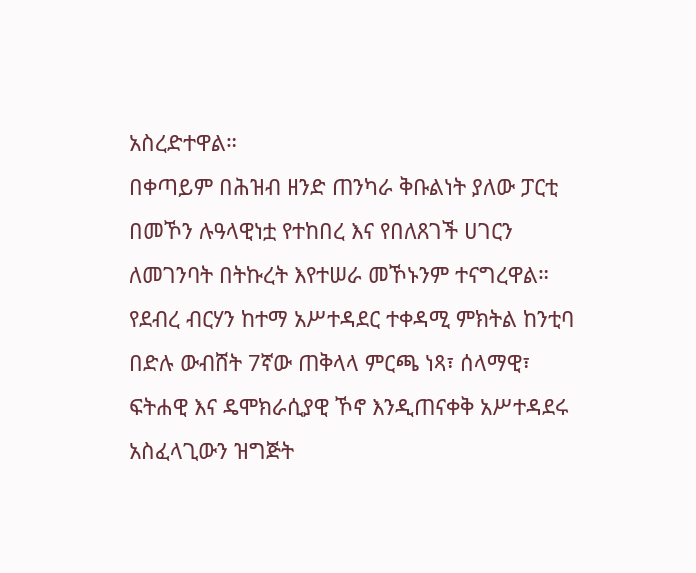አስረድተዋል።
በቀጣይም በሕዝብ ዘንድ ጠንካራ ቅቡልነት ያለው ፓርቲ በመኾን ሉዓላዊነቷ የተከበረ እና የበለጸገች ሀገርን ለመገንባት በትኩረት እየተሠራ መኾኑንም ተናግረዋል።
የደብረ ብርሃን ከተማ አሥተዳደር ተቀዳሚ ምክትል ከንቲባ በድሉ ውብሸት 7ኛው ጠቅላላ ምርጫ ነጻ፣ ሰላማዊ፣ ፍትሐዊ እና ዴሞክራሲያዊ ኾኖ እንዲጠናቀቅ አሥተዳደሩ አስፈላጊውን ዝግጅት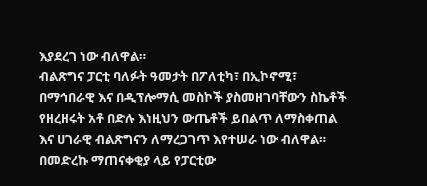እያደረገ ነው ብለዋል።
ብልጽግና ፓርቲ ባለፉት ዓመታት በፖለቲካ፣ በኢኮኖሚ፣ በማኅበራዊ እና በዲፕሎማሲ መስኮች ያስመዘገባቸውን ስኬቶች የዘረዘሩት አቶ በድሉ እነዚህን ውጤቶች ይበልጥ ለማስቀጠል እና ሀገራዊ ብልጽግናን ለማረጋገጥ እየተሠራ ነው ብለዋል።
በመድረኩ ማጠናቀቂያ ላይ የፓርቲው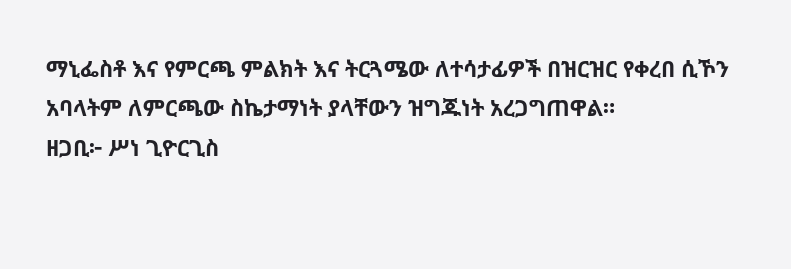ማኒፌስቶ እና የምርጫ ምልክት እና ትርጓሜው ለተሳታፊዎች በዝርዝር የቀረበ ሲኾን አባላትም ለምርጫው ስኬታማነት ያላቸውን ዝግጁነት አረጋግጠዋል።
ዘጋቢ፦ ሥነ ጊዮርጊስ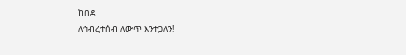ከበደ
ለኅብረተሰብ ለውጥ እንተጋለን!